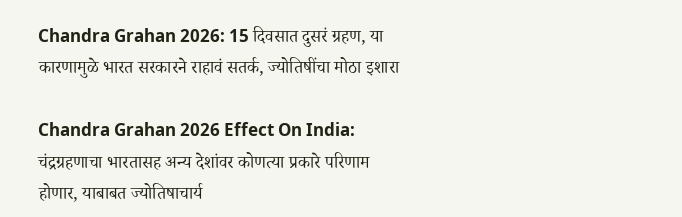Chandra Grahan 2026: 15 दिवसात दुसरं ग्रहण, या कारणामुळे भारत सरकारने राहावं सतर्क, ज्योतिषींचा मोठा इशारा

Chandra Grahan 2026 Effect On India: चंद्रग्रहणाचा भारतासह अन्य देशांवर कोणत्या प्रकारे परिणाम होणार, याबाबत ज्योतिषाचार्य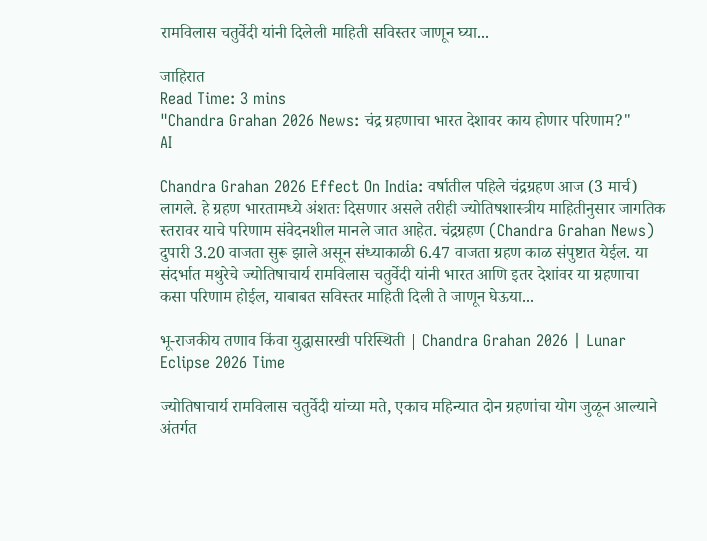रामविलास चतुर्वेदी यांनी दिलेली माहिती सविस्तर जाणून घ्या...

जाहिरात
Read Time: 3 mins
"Chandra Grahan 2026 News: चंद्र ग्रहणाचा भारत देशावर काय होणार परिणाम?"
AI

Chandra Grahan 2026 Effect On India: वर्षातील पहिले चंद्रग्रहण आज (3 मार्च) लागले. हे ग्रहण भारतामध्ये अंशतः दिसणार असले तरीही ज्योतिषशास्त्रीय माहितीनुसार जागतिक स्तरावर याचे परिणाम संवेदनशील मानले जात आहेत. चंद्रग्रहण (Chandra Grahan News) दुपारी 3.20 वाजता सुरू झाले असून संध्याकाळी 6.47 वाजता ग्रहण काळ संपुष्टात येईल. या संदर्भात मथुरेचे ज्योतिषाचार्य रामविलास चतुर्वेदी यांनी भारत आणि इतर देशांवर या ग्रहणाचा कसा परिणाम होईल, याबाबत सविस्तर माहिती दिली ते जाणून घेऊया...

भू-राजकीय तणाव किंवा युद्धासारखी परिस्थिती | Chandra Grahan 2026 | Lunar Eclipse 2026 Time

ज्योतिषाचार्य रामविलास चतुर्वेदी यांच्या मते, एकाच महिन्यात दोन ग्रहणांचा योग जुळून आल्याने अंतर्गत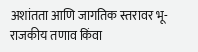अशांतता आणि जागतिक स्तरावर भू-राजकीय तणाव किंवा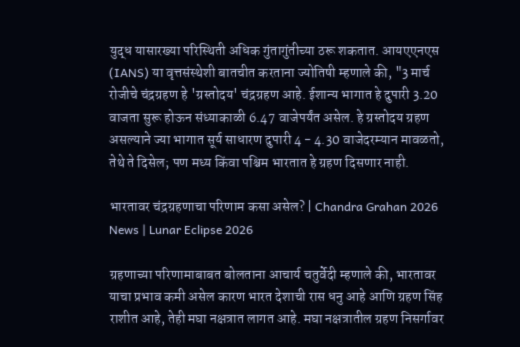युद्ध यासारख्या परिस्थिती अधिक गुंतागुंतीच्या ठरू शकतात. आयएएनएस (IANS) या वृत्तसंस्थेशी बातचीत करताना ज्योतिषी म्हणाले की, "3 मार्च रोजीचे चंद्रग्रहण हे 'ग्रस्तोदय' चंद्रग्रहण आहे. ईशान्य भागात हे दुपारी 3.20 वाजता सुरू होऊन संध्याकाळी 6.47 वाजेपर्यंत असेल. हे ग्रस्तोदय ग्रहण असल्याने ज्या भागात सूर्य साधारण दुपारी 4 - 4.30 वाजेदरम्यान मावळतो, तेथे ते दिसेल; पण मध्य किंवा पश्चिम भारतात हे ग्रहण दिसणार नाही.

भारतावर चंद्रग्रहणाचा परिणाम कसा असेल? | Chandra Grahan 2026 News | Lunar Eclipse 2026

ग्रहणाच्या परिणामाबाबत बोलताना आचार्य चतुर्वेदी म्हणाले की, भारतावर याचा प्रभाव कमी असेल कारण भारत देशाची रास धनु आहे आणि ग्रहण सिंह राशीत आहे, तेही मघा नक्षत्रात लागत आहे. मघा नक्षत्रातील ग्रहण निसर्गावर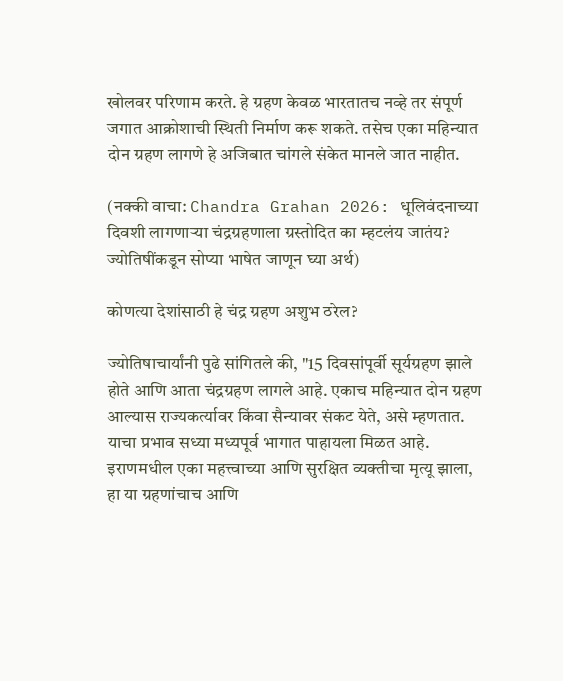खोलवर परिणाम करते. हे ग्रहण केवळ भारतातच नव्हे तर संपूर्ण जगात आक्रोशाची स्थिती निर्माण करू शकते. तसेच एका महिन्यात दोन ग्रहण लागणे हे अजिबात चांगले संकेत मानले जात नाहीत.

(नक्की वाचा: Chandra Grahan 2026: धूलिवंदनाच्या दिवशी लागणाऱ्या चंद्रग्रहणाला ग्रस्तोदित का म्हटलंय जातंय? ज्योतिषींकडून सोप्या भाषेत जाणून घ्या अर्थ)

कोणत्या देशांसाठी हे चंद्र ग्रहण अशुभ ठरेल?

ज्योतिषाचार्यांनी पुढे सांगितले की, "15 दिवसांपूर्वी सूर्यग्रहण झाले होते आणि आता चंद्रग्रहण लागले आहे. एकाच महिन्यात दोन ग्रहण आल्यास राज्यकर्त्यावर किंवा सैन्यावर संकट येते, असे म्हणतात. याचा प्रभाव सध्या मध्यपूर्व भागात पाहायला मिळत आहे. इराणमधील एका महत्त्वाच्या आणि सुरक्षित व्यक्तीचा मृत्यू झाला, हा या ग्रहणांचाच आणि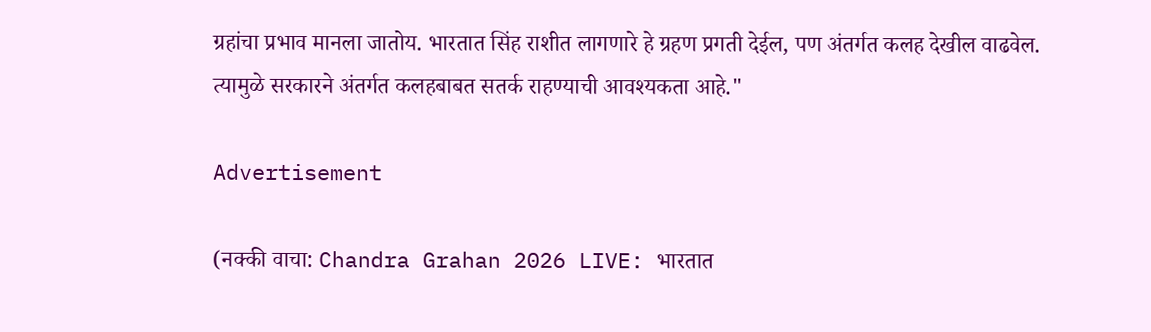ग्रहांचा प्रभाव मानला जातोय. भारतात सिंह राशीत लागणारे हे ग्रहण प्रगती देईल, पण अंतर्गत कलह देखील वाढवेल. त्यामुळे सरकारने अंतर्गत कलहबाबत सतर्क राहण्याची आवश्यकता आहे."

Advertisement

(नक्की वाचा: Chandra Grahan 2026 LIVE: भारतात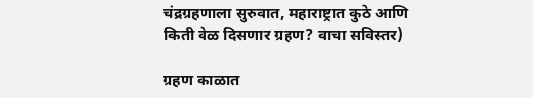चंद्रग्रहणाला सुरुवात, महाराष्ट्रात कुठे आणि किती वेळ दिसणार ग्रहण? वाचा सविस्तर)

ग्रहण काळात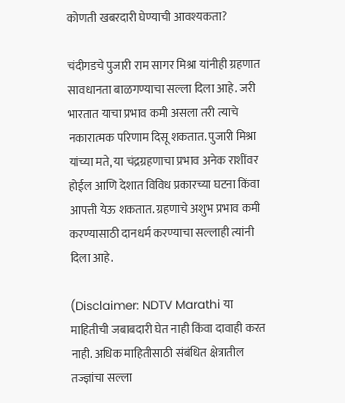कोणती खबरदारी घेण्याची आवश्यकता?

चंदीगडचे पुजारी राम सागर मिश्रा यांनीही ग्रहणात सावधानता बाळगण्याचा सल्ला दिला आहे. जरी भारतात याचा प्रभाव कमी असला तरी त्याचे नकारात्मक परिणाम दिसू शकतात. पुजारी मिश्रा यांच्या मते, या चंद्रग्रहणाचा प्रभाव अनेक राशींवर होईल आणि देशात विविध प्रकारच्या घटना किंवा आपत्ती येऊ शकतात. ग्रहणाचे अशुभ प्रभाव कमी करण्यासाठी दानधर्म करण्याचा सल्लाही त्यांनी दिला आहे.

(Disclaimer: NDTV Marathi या माहितीची जबाबदारी घेत नाही किंवा दावाही करत नाही. अधिक माहितीसाठी संबंधित क्षेत्रातील तज्ज्ञांचा सल्ला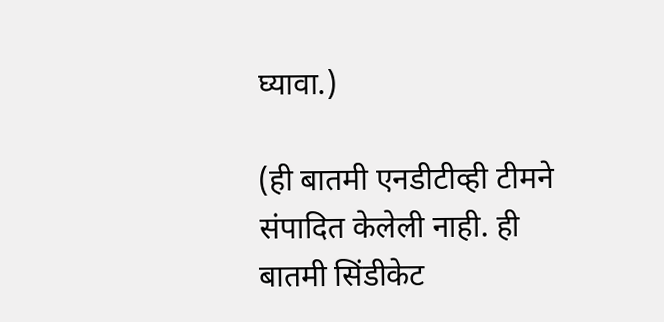घ्यावा.)

(ही बातमी एनडीटीव्ही टीमने संपादित केलेली नाही. ही बातमी सिंडीकेट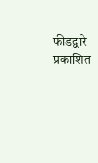फीडद्वारे प्रकाशित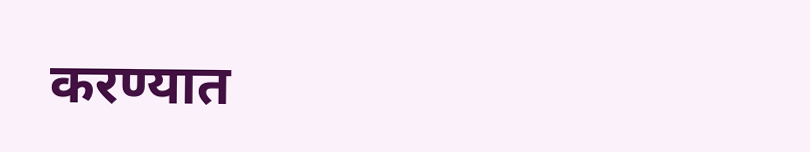करण्यात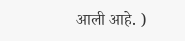आली आहे. )